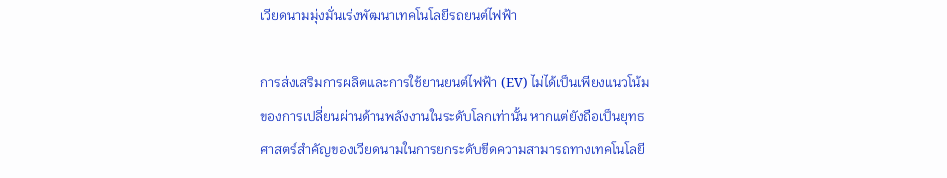เวียดนามมุ่งมั่นเร่งพัฒนาเทคโนโลยีรถยนต์ไฟฟ้า

การส่งเสริมการผลิตและการใช้ยานยนต์ไฟฟ้า (EV) ไม่ได้เป็นเพียงแนวโน้มของการเปลี่ยนผ่านด้านพลังงานในระดับโลกเท่านั้น หากแต่ยังถือเป็นยุทธศาสตร์สำคัญของเวียดนามในการยกระดับขีดความสามารถทางเทคโนโลยี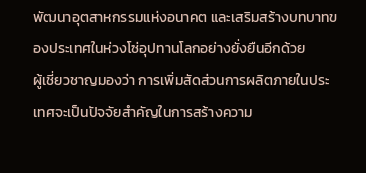พัฒนาอุตสาหกรรมแห่งอนาคต และเสริมสร้างบทบาทของประเทศในห่วงโซ่อุปทานโลกอย่างยั่งยืนอีกด้วย
ผู้เชี่ยวชาญมองว่า การเพิ่มสัดส่วนการผลิตภายในประเทศจะเป็นปัจจัยสำคัญในการสร้างความ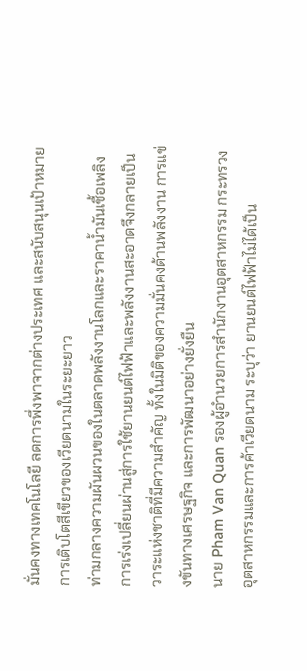มั่นคงทางเทคโนโลยี ลดการพึ่งพาจากต่างประเทศ และสนับสนุนเป้าหมายการเติบโตสีเขียวของเวียดนามในระยะยาว
ท่ามกลางความผันผวนของในตลาดพลังงานโลกและราคาน้ำมันเชื้อเพลิง การเร่งเปลี่ยนผ่านสู่การใช้ยานยนต์ไฟฟ้าและพลังงานสะอาดจึงกลายเป็นวาระแห่งชาติที่มีความสำคัญ ทั้งในมิติของความมั่นคงด้านพลังงาน การแข่งขันทางเศรษฐกิจ และการพัฒนาอย่างยั่งยืน
นาย Pham Van Quan รองผู้อำนวยการสำนักงานอุตสาหกรรม กระทรวงอุตสาหกรรมและการค้าเวียดนาม ระบุว่า ยานยนต์ไฟฟ้าไม่ได้เป็น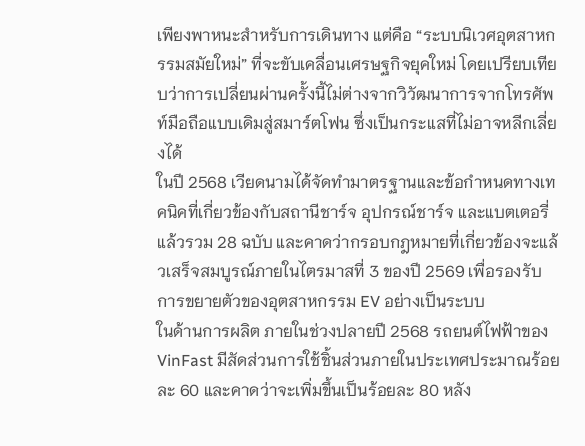เพียงพาหนะสำหรับการเดินทาง แต่คือ “ระบบนิเวศอุตสาหกรรมสมัยใหม่” ที่จะขับเคลื่อนเศรษฐกิจยุคใหม่ โดยเปรียบเทียบว่าการเปลี่ยนผ่านครั้งนี้ไม่ต่างจากวิวัฒนาการจากโทรศัพท์มือถือแบบเดิมสู่สมาร์ตโฟน ซึ่งเป็นกระแสที่ไม่อาจหลีกเลี่ยงได้
ในปี 2568 เวียดนามได้จัดทำมาตรฐานและข้อกำหนดทางเทคนิคที่เกี่ยวข้องกับสถานีชาร์จ อุปกรณ์ชาร์จ และแบตเตอรี่แล้วรวม 28 ฉบับ และคาดว่ากรอบกฎหมายที่เกี่ยวข้องจะแล้วเสร็จสมบูรณ์ภายในไตรมาสที่ 3 ของปี 2569 เพื่อรองรับการขยายตัวของอุตสาหกรรม EV อย่างเป็นระบบ
ในด้านการผลิต ภายในช่วงปลายปี 2568 รถยนต์ไฟฟ้าของ VinFast มีสัดส่วนการใช้ชิ้นส่วนภายในประเทศประมาณร้อยละ 60 และคาดว่าจะเพิ่มขึ้นเป็นร้อยละ 80 หลัง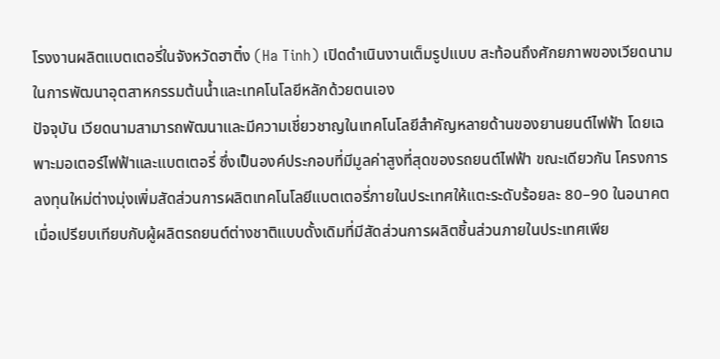โรงงานผลิตแบตเตอรี่ในจังหวัดฮาติ๋ง (Ha Tinh) เปิดดำเนินงานเต็มรูปแบบ สะท้อนถึงศักยภาพของเวียดนามในการพัฒนาอุตสาหกรรมต้นน้ำและเทคโนโลยีหลักด้วยตนเอง
ปัจจุบัน เวียดนามสามารถพัฒนาและมีความเชี่ยวชาญในเทคโนโลยีสำคัญหลายด้านของยานยนต์ไฟฟ้า โดยเฉพาะมอเตอร์ไฟฟ้าและแบตเตอรี่ ซึ่งเป็นองค์ประกอบที่มีมูลค่าสูงที่สุดของรถยนต์ไฟฟ้า ขณะเดียวกัน โครงการลงทุนใหม่ต่างมุ่งเพิ่มสัดส่วนการผลิตเทคโนโลยีแบตเตอรี่ภายในประเทศให้แตะระดับร้อยละ 80–90 ในอนาคต
เมื่อเปรียบเทียบกับผู้ผลิตรถยนต์ต่างชาติแบบดั้งเดิมที่มีสัดส่วนการผลิตชิ้นส่วนภายในประเทศเพีย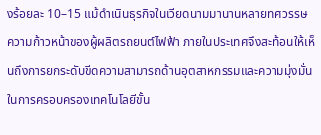งร้อยละ 10–15 แม้ดำเนินธุรกิจในเวียดนามมานานหลายทศวรรษ ความก้าวหน้าของผู้ผลิตรถยนต์ไฟฟ้า ภายในประเทศจึงสะท้อนให้เห็นถึงการยกระดับขีดความสามารถด้านอุตสาหกรรมและความมุ่งมั่นในการครอบครองเทคโนโลยีขั้น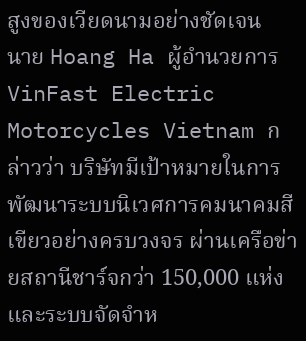สูงของเวียดนามอย่างชัดเจน
นาย Hoang Ha ผู้อำนวยการ VinFast Electric Motorcycles Vietnam กล่าวว่า บริษัทมีเป้าหมายในการพัฒนาระบบนิเวศการคมนาคมสีเขียวอย่างครบวงจร ผ่านเครือข่ายสถานีชาร์จกว่า 150,000 แห่ง และระบบจัดจำห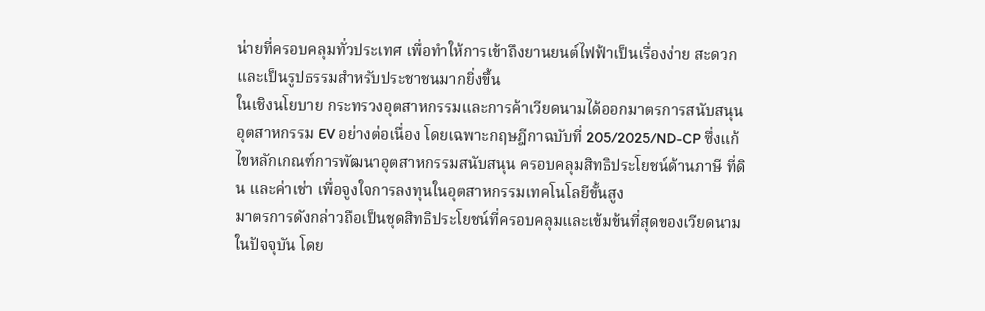น่ายที่ครอบคลุมทั่วประเทศ เพื่อทำให้การเข้าถึงยานยนต์ไฟฟ้าเป็นเรื่องง่าย สะดวก และเป็นรูปธรรมสำหรับประชาชนมากยิ่งขึ้น
ในเชิงนโยบาย กระทรวงอุตสาหกรรมและการค้าเวียดนามได้ออกมาตรการสนับสนุนอุตสาหกรรม EV อย่างต่อเนื่อง โดยเฉพาะกฤษฎีกาฉบับที่ 205/2025/ND-CP ซึ่งแก้ไขหลักเกณฑ์การพัฒนาอุตสาหกรรมสนับสนุน ครอบคลุมสิทธิประโยชน์ด้านภาษี ที่ดิน และค่าเช่า เพื่อจูงใจการลงทุนในอุตสาหกรรมเทคโนโลยีขั้นสูง
มาตรการดังกล่าวถือเป็นชุดสิทธิประโยชน์ที่ครอบคลุมและเข้มข้นที่สุดของเวียดนามในปัจจุบัน โดย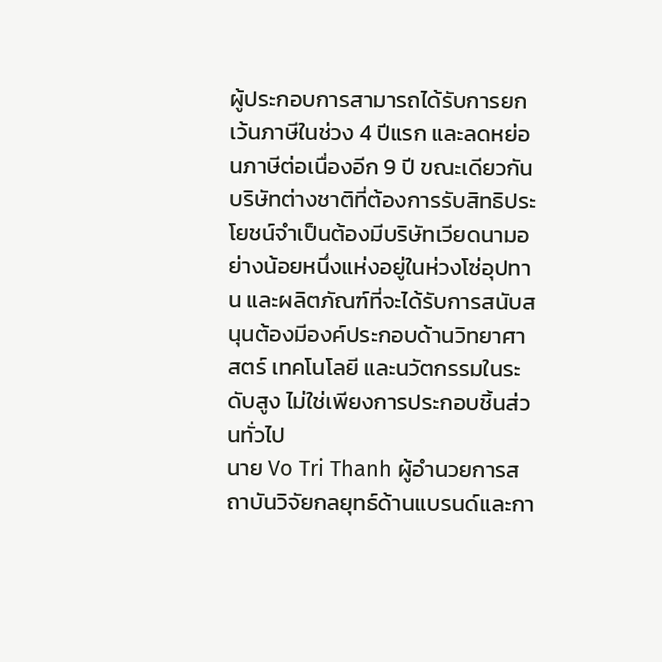ผู้ประกอบการสามารถได้รับการยกเว้นภาษีในช่วง 4 ปีแรก และลดหย่อนภาษีต่อเนื่องอีก 9 ปี ขณะเดียวกัน บริษัทต่างชาติที่ต้องการรับสิทธิประโยชน์จำเป็นต้องมีบริษัทเวียดนามอย่างน้อยหนึ่งแห่งอยู่ในห่วงโซ่อุปทาน และผลิตภัณฑ์ที่จะได้รับการสนับสนุนต้องมีองค์ประกอบด้านวิทยาศาสตร์ เทคโนโลยี และนวัตกรรมในระดับสูง ไม่ใช่เพียงการประกอบชิ้นส่วนทั่วไป
นาย Vo Tri Thanh ผู้อำนวยการสถาบันวิจัยกลยุทธ์ด้านแบรนด์และกา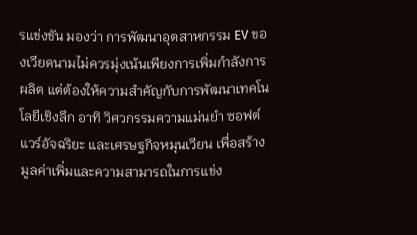รแข่งขัน มองว่า การพัฒนาอุตสาหกรรม EV ของเวียดนามไม่ควรมุ่งเน้นเพียงการเพิ่มกำลังการผลิต แต่ต้องให้ความสำคัญกับการพัฒนาเทคโนโลยีเชิงลึก อาทิ วิศวกรรมความแม่นยำ ซอฟต์แวร์อัจฉริยะ และเศรษฐกิจหมุนเวียน เพื่อสร้างมูลค่าเพิ่มและความสามารถในการแข่ง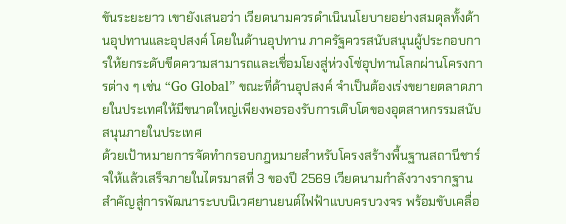ขันระยะยาว เขายังเสนอว่า เวียดนามควรดำเนินนโยบายอย่างสมดุลทั้งด้านอุปทานและอุปสงค์ โดยในด้านอุปทาน ภาครัฐควรสนับสนุนผู้ประกอบการให้ยกระดับขีดความสามารถและเชื่อมโยงสู่ห่วงโซ่อุปทานโลกผ่านโครงการต่าง ๆ เช่น “Go Global” ขณะที่ด้านอุปสงค์ จำเป็นต้องเร่งขยายตลาดภายในประเทศให้มีขนาดใหญ่เพียงพอรองรับการเติบโตของอุตสาหกรรมสนับสนุนภายในประเทศ
ด้วยเป้าหมายการจัดทำกรอบกฎหมายสำหรับโครงสร้างพื้นฐานสถานีชาร์จให้แล้วเสร็จภายในไตรมาสที่ 3 ของปี 2569 เวียดนามกำลังวางรากฐานสำคัญสู่การพัฒนาระบบนิเวศยานยนต์ไฟฟ้าแบบครบวงจร พร้อมขับเคลื่อ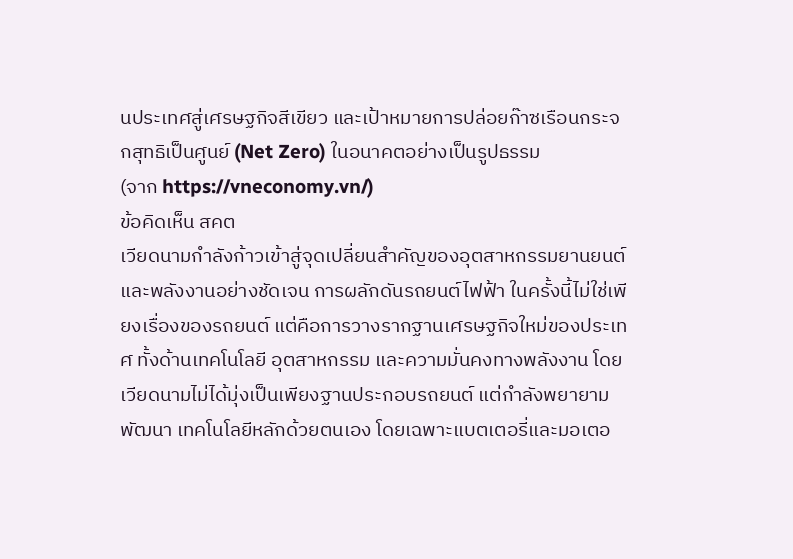นประเทศสู่เศรษฐกิจสีเขียว และเป้าหมายการปล่อยก๊าซเรือนกระจกสุทธิเป็นศูนย์ (Net Zero) ในอนาคตอย่างเป็นรูปธรรม
(จาก https://vneconomy.vn/)
ข้อคิดเห็น สคต
เวียดนามกำลังก้าวเข้าสู่จุดเปลี่ยนสำคัญของอุตสาหกรรมยานยนต์และพลังงานอย่างชัดเจน การผลักดันรถยนต์ไฟฟ้า ในครั้งนี้ไม่ใช่เพียงเรื่องของรถยนต์ แต่คือการวางรากฐานเศรษฐกิจใหม่ของประเทศ ทั้งด้านเทคโนโลยี อุตสาหกรรม และความมั่นคงทางพลังงาน โดยเวียดนามไม่ได้มุ่งเป็นเพียงฐานประกอบรถยนต์ แต่กำลังพยายามพัฒนา เทคโนโลยีหลักด้วยตนเอง โดยเฉพาะแบตเตอรี่และมอเตอ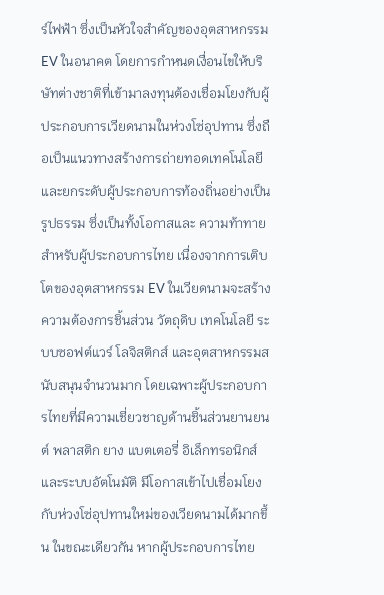ร์ไฟฟ้า ซึ่งเป็นหัวใจสำคัญของอุตสาหกรรม EV ในอนาคต โดยการกำหนดเงื่อนไขให้บริษัทต่างชาติที่เข้ามาลงทุนต้องเชื่อมโยงกับผู้ประกอบการเวียดนามในห่วงโซ่อุปทาน ซึ่งถือเป็นแนวทางสร้างการถ่ายทอดเทคโนโลยีและยกระดับผู้ประกอบการท้องถิ่นอย่างเป็นรูปธรรม ซึ่งเป็นทั้งโอกาสและ ความท้าทายสำหรับผู้ประกอบการไทย เนื่องจากการเติบโตของอุตสาหกรรม EV ในเวียดนามจะสร้างความต้องการชิ้นส่วน วัตถุดิบ เทคโนโลยี ระบบซอฟต์แวร์ โลจิสติกส์ และอุตสาหกรรมสนับสนุนจำนวนมาก โดยเฉพาะผู้ประกอบการไทยที่มีความเชี่ยวชาญด้านชิ้นส่วนยานยนต์ พลาสติก ยาง แบตเตอรี่ อิเล็กทรอนิกส์ และระบบอัตโนมัติ มีโอกาสเข้าไปเชื่อมโยงกับห่วงโซ่อุปทานใหม่ของเวียดนามได้มากขึ้น ในขณะเดียวกัน หากผู้ประกอบการไทย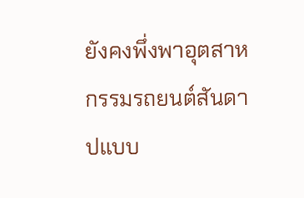ยังคงพึ่งพาอุตสาหกรรมรถยนต์สันดาปแบบ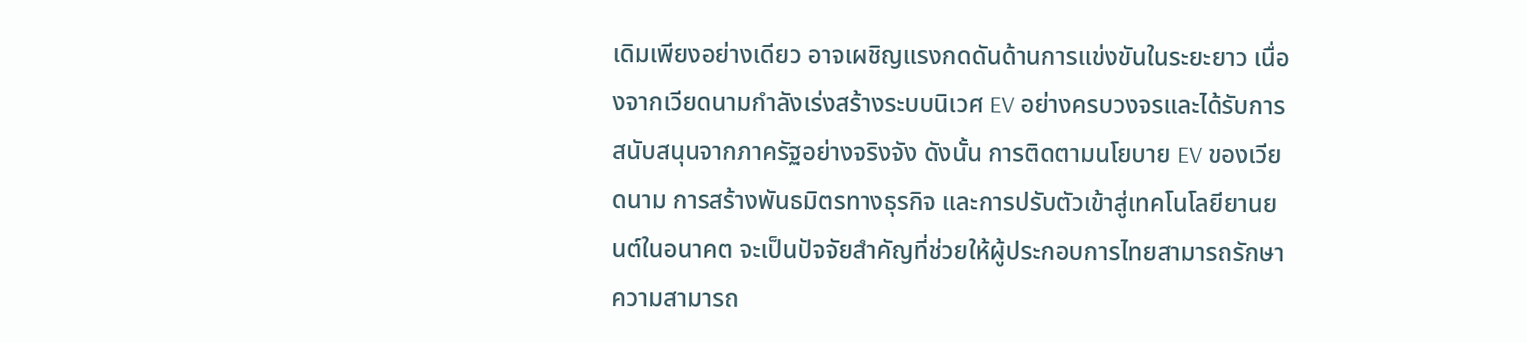เดิมเพียงอย่างเดียว อาจเผชิญแรงกดดันด้านการแข่งขันในระยะยาว เนื่องจากเวียดนามกำลังเร่งสร้างระบบนิเวศ EV อย่างครบวงจรและได้รับการสนับสนุนจากภาครัฐอย่างจริงจัง ดังนั้น การติดตามนโยบาย EV ของเวียดนาม การสร้างพันธมิตรทางธุรกิจ และการปรับตัวเข้าสู่เทคโนโลยียานยนต์ในอนาคต จะเป็นปัจจัยสำคัญที่ช่วยให้ผู้ประกอบการไทยสามารถรักษาความสามารถ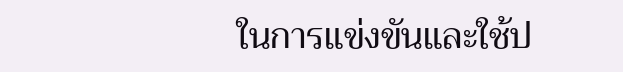ในการแข่งขันและใช้ป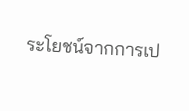ระโยชน์จากการเป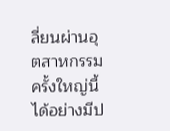ลี่ยนผ่านอุตสาหกรรมครั้งใหญ่นี้ได้อย่างมีป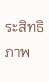ระสิทธิภาพ